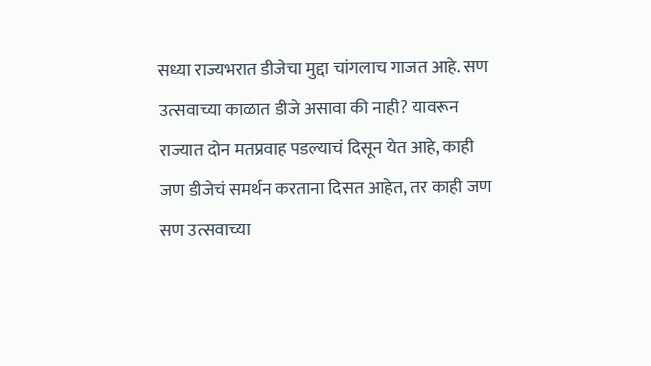सध्या राज्यभरात डीजेचा मुद्दा चांगलाच गाजत आहे. सण उत्सवाच्या काळात डीजे असावा की नाही? यावरून राज्यात दोन मतप्रवाह पडल्याचं दिसून येत आहे, काही जण डीजेचं समर्थन करताना दिसत आहेत, तर काही जण सण उत्सवाच्या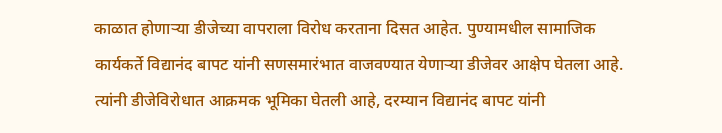काळात होणाऱ्या डीजेच्या वापराला विरोध करताना दिसत आहेत. पुण्यामधील सामाजिक कार्यकर्ते विद्यानंद बापट यांनी सणसमारंभात वाजवण्यात येणाऱ्या डीजेवर आक्षेप घेतला आहे. त्यांनी डीजेविरोधात आक्रमक भूमिका घेतली आहे, दरम्यान विद्यानंद बापट यांनी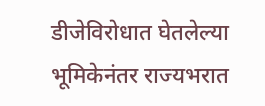डीजेविरोधात घेतलेल्या भूमिकेनंतर राज्यभरात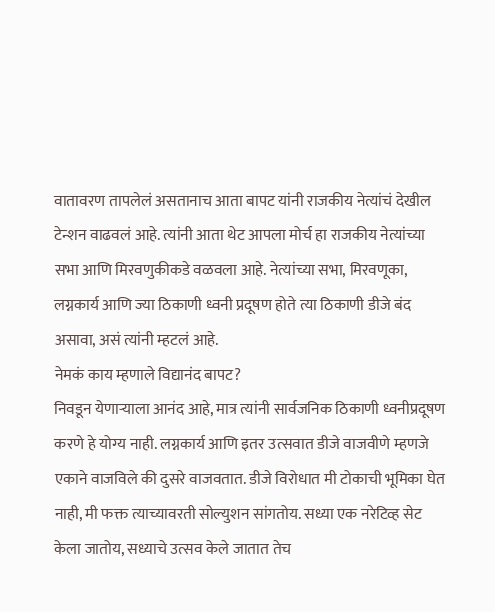वातावरण तापलेलं असतानाच आता बापट यांनी राजकीय नेत्यांचं देखील टेन्शन वाढवलं आहे. त्यांनी आता थेट आपला मोर्च हा राजकीय नेत्यांच्या सभा आणि मिरवणुकीकडे वळवला आहे. नेत्यांच्या सभा, मिरवणूका, लग्नकार्य आणि ज्या ठिकाणी ध्वनी प्रदूषण होते त्या ठिकाणी डीजे बंद असावा, असं त्यांनी म्हटलं आहे.
नेमकं काय म्हणाले विद्यानंद बापट?
निवडून येणाऱ्याला आनंद आहे, मात्र त्यांनी सार्वजनिक ठिकाणी ध्वनीप्रदूषण करणे हे योग्य नाही. लग्नकार्य आणि इतर उत्सवात डीजे वाजवीणे म्हणजे एकाने वाजविले की दुसरे वाजवतात. डीजे विरोधात मी टोकाची भूमिका घेत नाही, मी फक्त त्याच्यावरती सोल्युशन सांगतोय. सध्या एक नरेटिव्ह सेट केला जातोय, सध्याचे उत्सव केले जातात तेच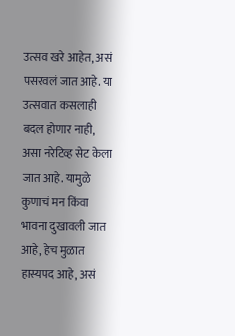उत्सव खरे आहेत, असं पसरवलं जात आहे. या उत्सवात कसलाही बदल होणार नाही, असा नरेटिव्ह सेट केला जात आहे. यामुळे कुणाचं मन किंवा भावना दुखावली जात आहे, हेच मुळात हास्यपद आहे, असं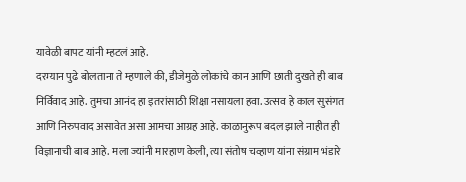यावेळी बापट यांनी म्हटलं आहे.
दरम्यान पुढे बोलताना ते म्हणाले की, डीजेमुळे लोकांचे कान आणि छाती दुखते ही बाब निर्विवाद आहे. तुमचा आनंद हा इतरांसाठी शिक्षा नसायला हवा. उत्सव हे काल सुसंगत आणि निरुपवाद असावेत असा आमचा आग्रह आहे. काळानुरूप बदल झाले नाहीत ही विज्ञानाची बाब आहे. मला ज्यांनी मारहाण केली, त्या संतोष चव्हाण यांना संग्राम भंडारे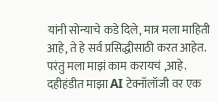यांनी सोन्याचे कडे दिले, मात्र मला माहिती आहे, ते हे सर्व प्रसिद्धीसाठी करत आहेत. परंतु मला माझं काम करायचं ,आहे. दहीहंडीत माझा AI टेक्नॉलॉजी वर एक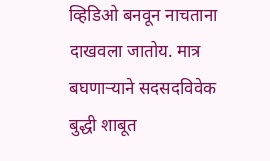व्हिडिओ बनवून नाचताना दाखवला जातोय. मात्र बघणाऱ्याने सदसदविवेक बुद्धी शाबूत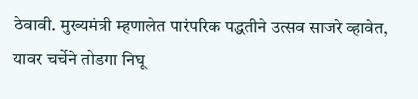ठेवावी. मुख्यमंत्री म्हणालेत पारंपरिक पद्धतीने उत्सव साजरे व्हावेत, यावर चर्चेने तोडगा निघू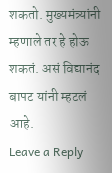शकतो. मुख्यमंत्र्यांनी म्हणाले तर हे होऊ शकतं. असं विद्यानंद बापट यांनी म्हटलं आहे.
Leave a Reply